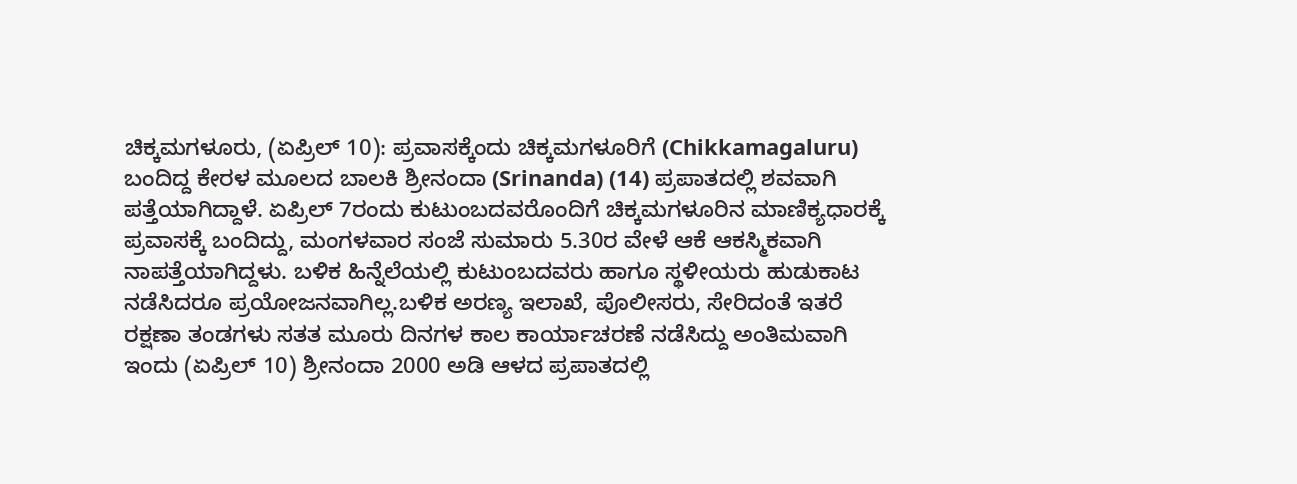ಚಿಕ್ಕಮಗಳೂರು, (ಏಪ್ರಿಲ್ 10): ಪ್ರವಾಸಕ್ಕೆಂದು ಚಿಕ್ಕಮಗಳೂರಿಗೆ (Chikkamagaluru) ಬಂದಿದ್ದ ಕೇರಳ ಮೂಲದ ಬಾಲಕಿ ಶ್ರೀನಂದಾ (Srinanda) (14) ಪ್ರಪಾತದಲ್ಲಿ ಶವವಾಗಿ ಪತ್ತೆಯಾಗಿದ್ದಾಳೆ. ಏಪ್ರಿಲ್ 7ರಂದು ಕುಟುಂಬದವರೊಂದಿಗೆ ಚಿಕ್ಕಮಗಳೂರಿನ ಮಾಣಿಕ್ಯಧಾರಕ್ಕೆ ಪ್ರವಾಸಕ್ಕೆ ಬಂದಿದ್ದು, ಮಂಗಳವಾರ ಸಂಜೆ ಸುಮಾರು 5.30ರ ವೇಳೆ ಆಕೆ ಆಕಸ್ಮಿಕವಾಗಿ ನಾಪತ್ತೆಯಾಗಿದ್ದಳು. ಬಳಿಕ ಹಿನ್ನೆಲೆಯಲ್ಲಿ ಕುಟುಂಬದವರು ಹಾಗೂ ಸ್ಥಳೀಯರು ಹುಡುಕಾಟ ನಡೆಸಿದರೂ ಪ್ರಯೋಜನವಾಗಿಲ್ಲ.ಬಳಿಕ ಅರಣ್ಯ ಇಲಾಖೆ, ಪೊಲೀಸರು, ಸೇರಿದಂತೆ ಇತರೆ ರಕ್ಷಣಾ ತಂಡಗಳು ಸತತ ಮೂರು ದಿನಗಳ ಕಾಲ ಕಾರ್ಯಾಚರಣೆ ನಡೆಸಿದ್ದು ಅಂತಿಮವಾಗಿ ಇಂದು (ಏಪ್ರಿಲ್ 10) ಶ್ರೀನಂದಾ 2000 ಅಡಿ ಆಳದ ಪ್ರಪಾತದಲ್ಲಿ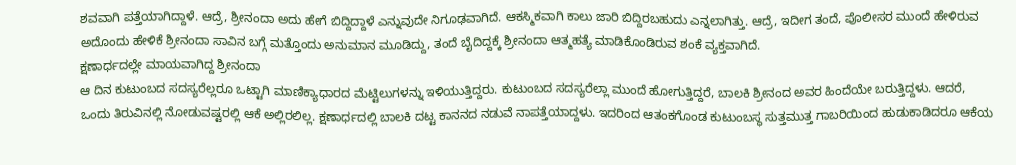ಶವವಾಗಿ ಪತ್ತೆಯಾಗಿದ್ದಾಳೆ. ಆದ್ರೆ, ಶ್ರೀನಂದಾ ಅದು ಹೇಗೆ ಬಿದ್ದಿದ್ದಾಳೆ ಎನ್ನುವುದೇ ನಿಗೂಢವಾಗಿದೆ. ಆಕಸ್ಮಿಕವಾಗಿ ಕಾಲು ಜಾರಿ ಬಿದ್ದಿರಬಹುದು ಎನ್ನಲಾಗಿತ್ತು. ಆದ್ರೆ, ಇದೀಗ ತಂದೆ, ಪೊಲೀಸರ ಮುಂದೆ ಹೇಳಿರುವ ಅದೊಂದು ಹೇಳಿಕೆ ಶ್ರೀನಂದಾ ಸಾವಿನ ಬಗ್ಗೆ ಮತ್ತೊಂದು ಅನುಮಾನ ಮೂಡಿದ್ದು, ತಂದೆ ಬೈದಿದ್ದಕ್ಕೆ ಶ್ರೀನಂದಾ ಆತ್ಮಹತ್ಯೆ ಮಾಡಿಕೊಂಡಿರುವ ಶಂಕೆ ವ್ಯಕ್ತವಾಗಿದೆ.
ಕ್ಷಣಾರ್ಧದಲ್ಲೇ ಮಾಯವಾಗಿದ್ದ ಶ್ರೀನಂದಾ
ಆ ದಿನ ಕುಟುಂಬದ ಸದಸ್ಯರೆಲ್ಲರೂ ಒಟ್ಟಾಗಿ ಮಾಣಿಕ್ಯಾಧಾರದ ಮೆಟ್ಟಿಲುಗಳನ್ನು ಇಳಿಯುತ್ತಿದ್ದರು. ಕುಟುಂಬದ ಸದಸ್ಯರೆಲ್ಲಾ ಮುಂದೆ ಹೋಗುತ್ತಿದ್ದರೆ, ಬಾಲಕಿ ಶ್ರೀನಂದ ಅವರ ಹಿಂದೆಯೇ ಬರುತ್ತಿದ್ದಳು. ಆದರೆ, ಒಂದು ತಿರುವಿನಲ್ಲಿ ನೋಡುವಷ್ಟರಲ್ಲಿ ಆಕೆ ಅಲ್ಲಿರಲಿಲ್ಲ. ಕ್ಷಣಾರ್ಧದಲ್ಲಿ ಬಾಲಕಿ ದಟ್ಟ ಕಾನನದ ನಡುವೆ ನಾಪತ್ತೆಯಾದ್ದಳು. ಇದರಿಂದ ಆತಂಕಗೊಂಡ ಕುಟುಂಬಸ್ಥ ಸುತ್ತಮುತ್ತ ಗಾಬರಿಯಿಂದ ಹುಡುಕಾಡಿದರೂ ಆಕೆಯ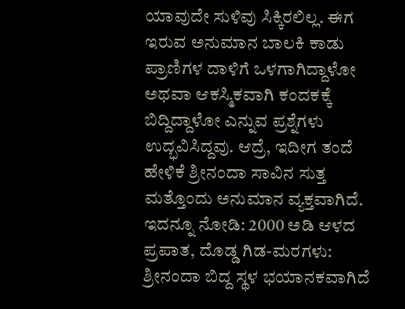ಯಾವುದೇ ಸುಳಿವು ಸಿಕ್ಕಿರಲಿಲ್ಲ. ಈಗ ಇರುವ ಅನುಮಾನ ಬಾಲಕಿ ಕಾಡು ಪ್ರಾಣಿಗಳ ದಾಳಿಗೆ ಒಳಗಾಗಿದ್ದಾಳೋ ಅಥವಾ ಆಕಸ್ಮಿಕವಾಗಿ ಕಂದಕಕ್ಕೆ ಬಿದ್ದಿದ್ದಾಳೋ ಎನ್ನುವ ಪ್ರಶ್ನೆಗಳು ಉದ್ಭವಿಸಿದ್ದವು. ಆದ್ರೆ, ಇದೀಗ ತಂದೆ ಹೇಳಿಕೆ ಶ್ರೀನಂದಾ ಸಾವಿನ ಸುತ್ತ ಮತ್ತೊಂದು ಅನುಮಾನ ವ್ಯಕ್ತವಾಗಿದೆ.
ಇದನ್ನೂ ನೋಡಿ: 2000 ಅಡಿ ಆಳದ ಪ್ರಪಾತ, ದೊಡ್ಡ ಗಿಡ-ಮರಗಳು: ಶ್ರೀನಂದಾ ಬಿದ್ದ ಸ್ಥಳ ಭಯಾನಕವಾಗಿದೆ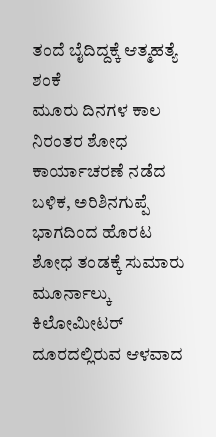ತಂದೆ ಬೈದಿದ್ದಕ್ಕೆ ಆತ್ಮಹತ್ಯೆ ಶಂಕೆ
ಮೂರು ದಿನಗಳ ಕಾಲ ನಿರಂತರ ಶೋಧ ಕಾರ್ಯಾಚರಣೆ ನಡೆದ ಬಳಿಕ, ಅರಿಶಿನಗುಪ್ಪೆ ಭಾಗದಿಂದ ಹೊರಟ ಶೋಧ ತಂಡಕ್ಕೆ ಸುಮಾರು ಮೂರ್ನಾಲ್ಕು ಕಿಲೋಮೀಟರ್ ದೂರದಲ್ಲಿರುವ ಆಳವಾದ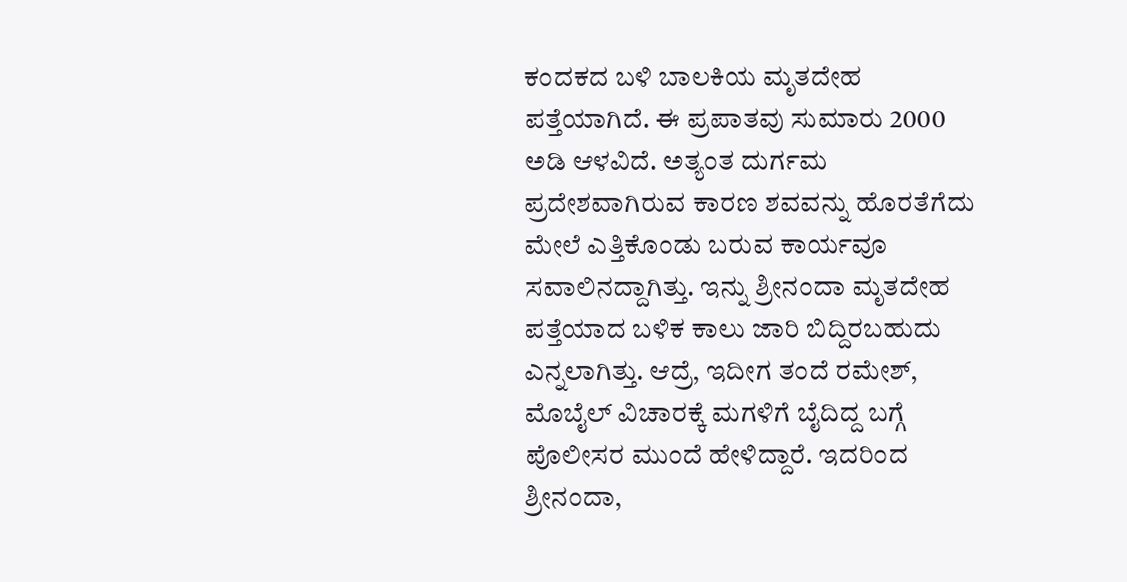ಕಂದಕದ ಬಳಿ ಬಾಲಕಿಯ ಮೃತದೇಹ ಪತ್ತೆಯಾಗಿದೆ. ಈ ಪ್ರಪಾತವು ಸುಮಾರು 2000 ಅಡಿ ಆಳವಿದೆ. ಅತ್ಯಂತ ದುರ್ಗಮ ಪ್ರದೇಶವಾಗಿರುವ ಕಾರಣ ಶವವನ್ನು ಹೊರತೆಗೆದು ಮೇಲೆ ಎತ್ತಿಕೊಂಡು ಬರುವ ಕಾರ್ಯವೂ ಸವಾಲಿನದ್ದಾಗಿತ್ತು. ಇನ್ನು ಶ್ರೀನಂದಾ ಮೃತದೇಹ ಪತ್ತೆಯಾದ ಬಳಿಕ ಕಾಲು ಜಾರಿ ಬಿದ್ದಿರಬಹುದು ಎನ್ನಲಾಗಿತ್ತು. ಆದ್ರೆ, ಇದೀಗ ತಂದೆ ರಮೇಶ್, ಮೊಬೈಲ್ ವಿಚಾರಕ್ಕೆ ಮಗಳಿಗೆ ಬೈದಿದ್ದ ಬಗ್ಗೆ ಪೊಲೀಸರ ಮುಂದೆ ಹೇಳಿದ್ದಾರೆ. ಇದರಿಂದ ಶ್ರೀನಂದಾ,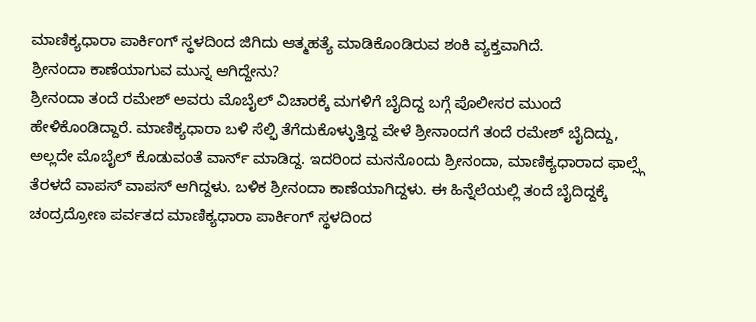ಮಾಣಿಕ್ಯಧಾರಾ ಪಾರ್ಕಿಂಗ್ ಸ್ಥಳದಿಂದ ಜಿಗಿದು ಆತ್ಮಹತ್ಯೆ ಮಾಡಿಕೊಂಡಿರುವ ಶಂಕಿ ವ್ಯಕ್ತವಾಗಿದೆ.
ಶ್ರೀನಂದಾ ಕಾಣೆಯಾಗುವ ಮುನ್ನ ಆಗಿದ್ದೇನು?
ಶ್ರೀನಂದಾ ತಂದೆ ರಮೇಶ್ ಅವರು ಮೊಬೈಲ್ ವಿಚಾರಕ್ಕೆ ಮಗಳಿಗೆ ಬೈದಿದ್ದ ಬಗ್ಗೆ ಪೊಲೀಸರ ಮುಂದೆ ಹೇಳಿಕೊಂಡಿದ್ದಾರೆ. ಮಾಣಿಕ್ಯಧಾರಾ ಬಳಿ ಸೆಲ್ಫಿ ತೆಗೆದುಕೊಳ್ಳುತ್ತಿದ್ದ ವೇಳೆ ಶ್ರೀನಾಂದಗೆ ತಂದೆ ರಮೇಶ್ ಬೈದಿದ್ದು, ಅಲ್ಲದೇ ಮೊಬೈಲ್ ಕೊಡುವಂತೆ ವಾರ್ನ್ ಮಾಡಿದ್ದ. ಇದರಿಂದ ಮನನೊಂದು ಶ್ರೀನಂದಾ, ಮಾಣಿಕ್ಯಧಾರಾದ ಫಾಲ್ಸ್ಗೆ ತೆರಳದೆ ವಾಪಸ್ ವಾಪಸ್ ಆಗಿದ್ದಳು. ಬಳಿಕ ಶ್ರೀನಂದಾ ಕಾಣೆಯಾಗಿದ್ದಳು. ಈ ಹಿನ್ನೆಲೆಯಲ್ಲಿ ತಂದೆ ಬೈದಿದ್ದಕ್ಕೆ ಚಂದ್ರದ್ರೋಣ ಪರ್ವತದ ಮಾಣಿಕ್ಯಧಾರಾ ಪಾರ್ಕಿಂಗ್ ಸ್ಥಳದಿಂದ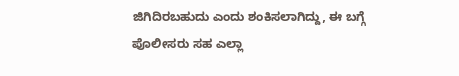ಜಿಗಿದಿರಬಹುದು ಎಂದು ಶಂಕಿಸಲಾಗಿದ್ದು, ಈ ಬಗ್ಗೆ ಪೊಲೀಸರು ಸಹ ಎಲ್ಲಾ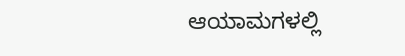ಆಯಾಮಗಳಲ್ಲಿ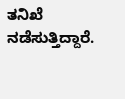ತನಿಖೆ ನಡೆಸುತ್ತಿದ್ದಾರೆ.